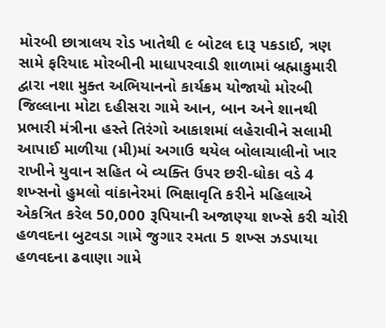મોરબી છાત્રાલય રોડ ખાતેથી ૯ બોટલ દારૂ પકડાઈ, ત્રણ સામે ફરિયાદ મોરબીની માધાપરવાડી શાળામાં બ્રહ્માકુમારી દ્વારા નશા મુક્ત અભિયાનનો કાર્યક્રમ યોજાયો મોરબી જિલ્લાના મોટા દહીસરા ગામે આન, બાન અને શાનથી પ્રભારી મંત્રીના હસ્તે તિરંગો આકાશમાં લહેરાવીને સલામી આપાઈ માળીયા (મી)માં અગાઉ થયેલ બોલાચાલીનો ખાર રાખીને યુવાન સહિત બે વ્યક્તિ ઉપર છરી-ધોકા વડે 4 શખ્સનો હુમલો વાંકાનેરમાં ભિક્ષાવૃતિ કરીને મહિલાએ એકત્રિત કરેલ 50,000 રૂપિયાની અજાણ્યા શખ્સે કરી ચોરી હળવદના બુટવડા ગામે જુગાર રમતા 5 શખ્સ ઝડપાયા હળવદના ઢવાણા ગામે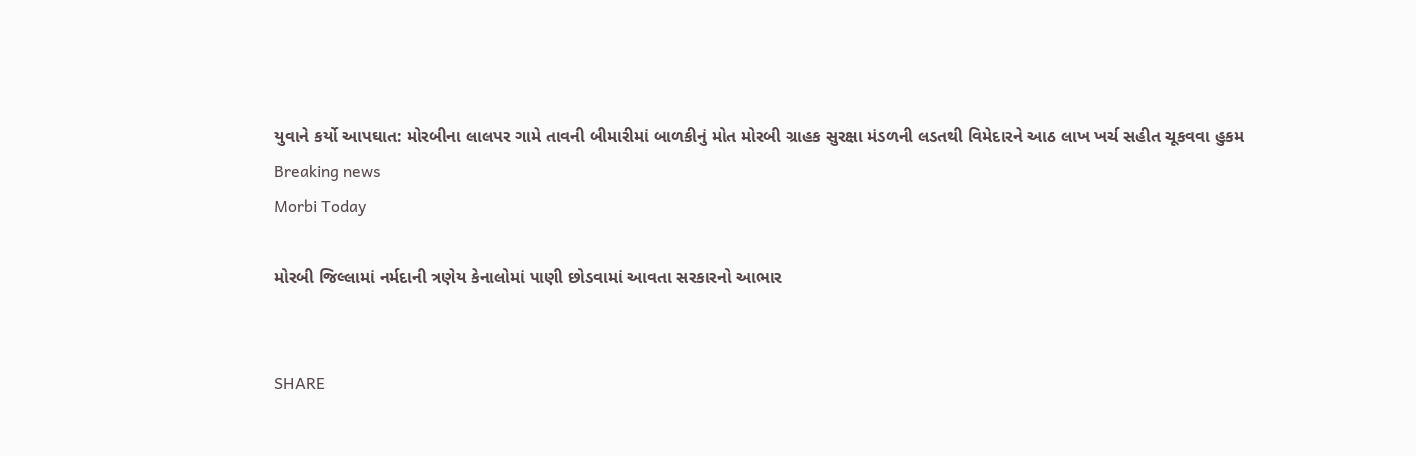યુવાને કર્યો આપઘાત: મોરબીના લાલપર ગામે તાવની બીમારીમાં બાળકીનું મોત મોરબી ગ્રાહક સુરક્ષા મંડળની લડતથી વિમેદારને આઠ લાખ ખર્ચ સહીત ચૂકવવા હુકમ
Breaking news
Morbi Today

મોરબી જિલ્લામાં નર્મદાની ત્રણેય કેનાલોમાં પાણી છોડવામાં આવતા સરકારનો આભાર


SHARE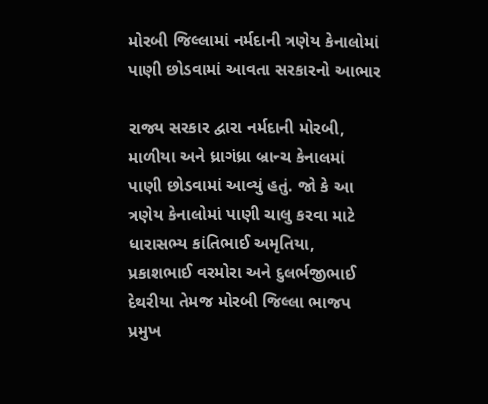મોરબી જિલ્લામાં નર્મદાની ત્રણેય કેનાલોમાં પાણી છોડવામાં આવતા સરકારનો આભાર

રાજ્ય સરકાર દ્વારા નર્મદાની મોરબી, માળીયા અને ધ્રાગંધ્રા બ્રાન્ચ કેનાલમાં પાણી છોડવામાં આવ્યું હતું. જો કે આ ત્રણેય કેનાલોમાં પાણી ચાલુ કરવા માટે ધારાસભ્ય કાંતિભાઈ અમૃતિયા, પ્રકાશભાઈ વરમોરા અને દુલર્ભજીભાઈ દેથરીયા તેમજ મોરબી જિલ્લા ભાજપ પ્રમુખ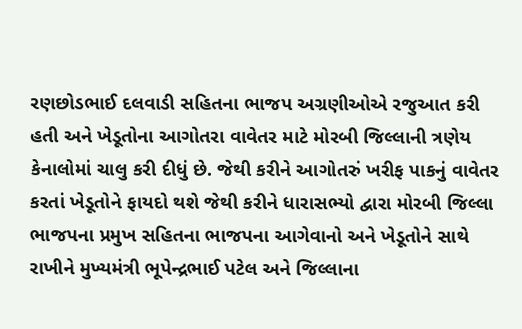રણછોડભાઈ દલવાડી સહિતના ભાજપ અગ્રણીઓએ રજુઆત કરી હતી અને ખેડૂતોના આગોતરા વાવેતર માટે મોરબી જિલ્લાની ત્રણેય કેનાલોમાં ચાલુ કરી દીધું છે. જેથી કરીને આગોતરું ખરીફ પાકનું વાવેતર કરતાં ખેડૂતોને ફાયદો થશે જેથી કરીને ધારાસભ્યો દ્વારા મોરબી જિલ્લા ભાજપના પ્રમુખ સહિતના ભાજપના આગેવાનો અને ખેડૂતોને સાથે રાખીને મુખ્યમંત્રી ભૂપેન્દ્રભાઈ પટેલ અને જિલ્લાના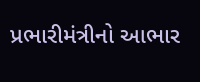પ્રભારીમંત્રીનો આભાર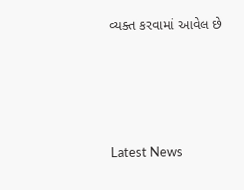વ્યક્ત કરવામાં આવેલ છે






Latest News